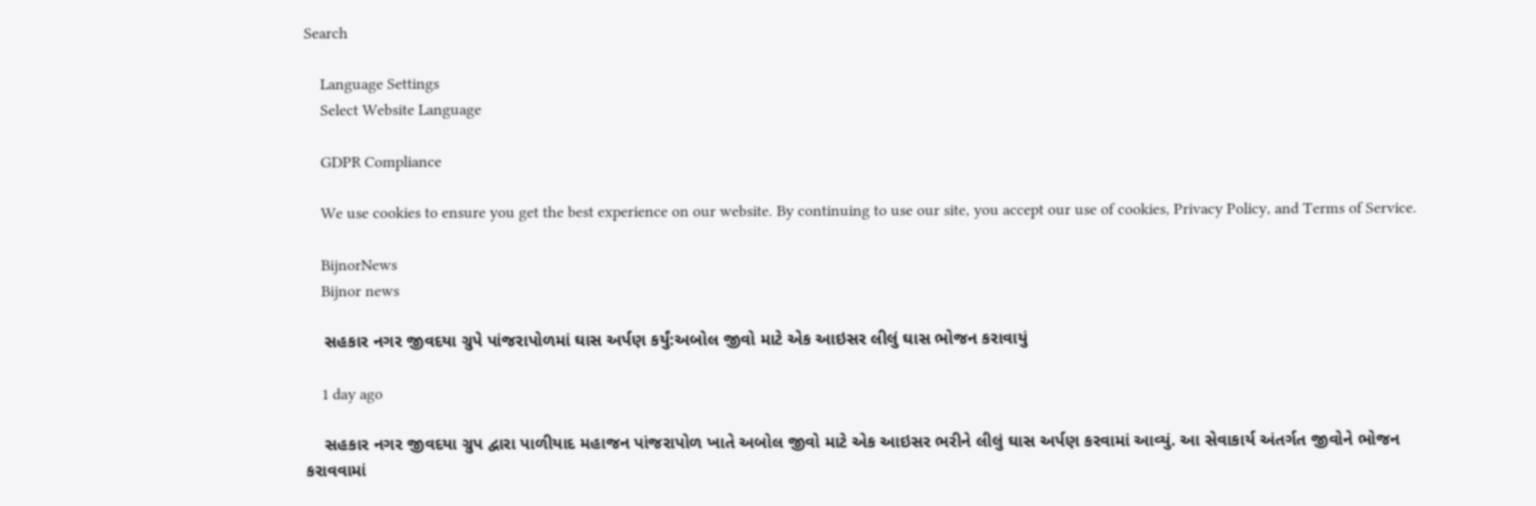Search

    Language Settings
    Select Website Language

    GDPR Compliance

    We use cookies to ensure you get the best experience on our website. By continuing to use our site, you accept our use of cookies, Privacy Policy, and Terms of Service.

    BijnorNews
    Bijnor news

    સહકાર નગર જીવદયા ગ્રુપે પાંજરાપોળમાં ઘાસ અર્પણ કર્યું:અબોલ જીવો માટે એક આઇસર લીલું ઘાસ ભોજન કરાવાયું

    1 day ago

    સહકાર નગર જીવદયા ગ્રુપ દ્વારા પાળીયાદ મહાજન પાંજરાપોળ ખાતે અબોલ જીવો માટે એક આઇસર ભરીને લીલું ઘાસ અર્પણ કરવામાં આવ્યું. આ સેવાકાર્ય અંતર્ગત જીવોને ભોજન કરાવવામાં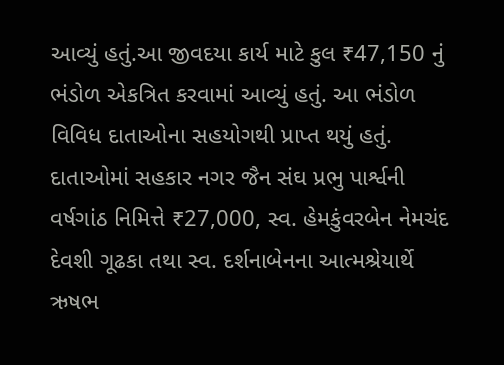આવ્યું હતું.આ જીવદયા કાર્ય માટે કુલ ₹47,150 નું ભંડોળ એકત્રિત કરવામાં આવ્યું હતું. આ ભંડોળ વિવિધ દાતાઓના સહયોગથી પ્રાપ્ત થયું હતું. દાતાઓમાં સહકાર નગર જૈન સંઘ પ્રભુ પાર્શ્વની વર્ષગાંઠ નિમિત્તે ₹27,000, સ્વ. હેમકુંવરબેન નેમચંદ દેવશી ગૂઢકા તથા સ્વ. દર્શનાબેનના આત્મશ્રેયાર્થે ઋષભ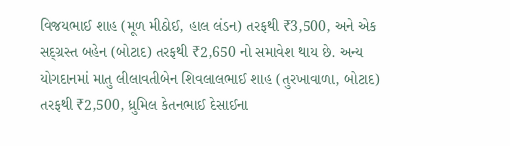વિજયભાઈ શાહ (મૂળ મીઠોઈ, હાલ લંડન) તરફથી ₹3,500, અને એક સદ્ગ્રસ્ત બહેન (બોટાદ) તરફથી ₹2,650 નો સમાવેશ થાય છે. અન્ય યોગદાનમાં માતુ લીલાવતીબેન શિવલાલભાઈ શાહ (તુરખાવાળા, બોટાદ) તરફથી ₹2,500, ધ્રુમિલ કેતનભાઈ દેસાઈના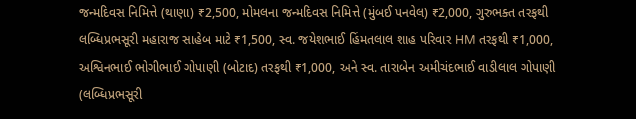જન્મદિવસ નિમિત્તે (થાણા) ₹2,500, મોમલના જન્મદિવસ નિમિત્તે (મુંબઈ પનવેલ) ₹2,000, ગુરુભક્ત તરફથી લબ્ધિપ્રભસૂરી મહારાજ સાહેબ માટે ₹1,500, સ્વ. જયેશભાઈ હિંમતલાલ શાહ પરિવાર HM તરફથી ₹1,000, અશ્વિનભાઈ ભોગીભાઈ ગોપાણી (બોટાદ) તરફથી ₹1,000, અને સ્વ. તારાબેન અમીચંદભાઈ વાડીલાલ ગોપાણી (લબ્ધિપ્રભસૂરી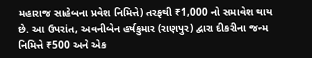મહારાજ સાહેબના પ્રવેશ નિમિત્તે) તરફથી ₹1,000 નો સમાવેશ થાય છે. આ ઉપરાંત, અવનીબેન હર્ષકુમાર (રાણપુર) દ્વારા દીકરીના જન્મ નિમિત્તે ₹500 અને એક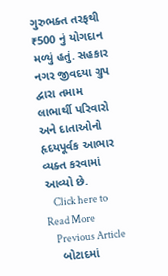ગુરુભક્ત તરફથી ₹500 નું યોગદાન મળ્યું હતું. સહકાર નગર જીવદયા ગ્રુપ દ્વારા તમામ લાભાર્થી પરિવારો અને દાતાઓનો હૃદયપૂર્વક આભાર વ્યક્ત કરવામાં આવ્યો છે.
    Click here to Read More
    Previous Article
    બોટાદમાં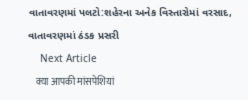વાતાવરણમાં પલટો:શહેરના અનેક વિસ્તારોમાં વરસાદ, વાતાવરણમાં ઠંડક પ્રસરી
    Next Article
    क्या आपकी मांसपेशियां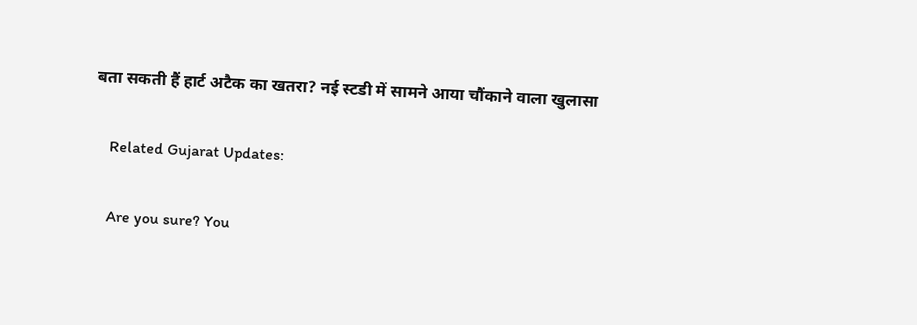बता सकती हैं हार्ट अटैक का खतरा? नई स्टडी में सामने आया चौंकाने वाला खुलासा

    Related Gujarat Updates:

    Are you sure? You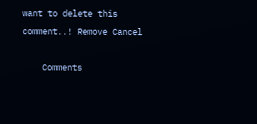want to delete this comment..! Remove Cancel

    Comments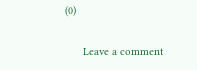(0)

      Leave a comment